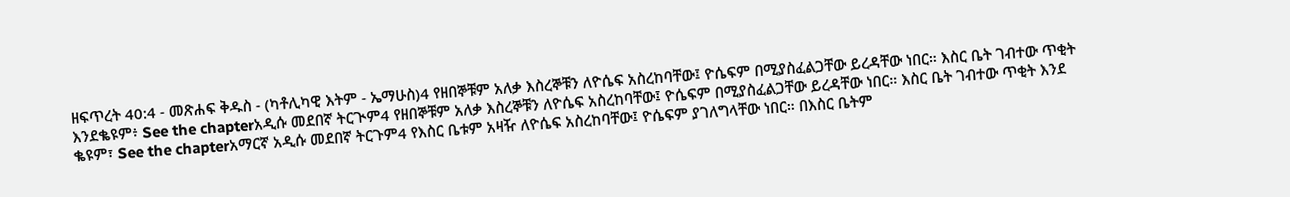ዘፍጥረት 40:4 - መጽሐፍ ቅዱስ - (ካቶሊካዊ እትም - ኤማሁስ)4 የዘበኞቹም አለቃ እስረኞቹን ለዮሴፍ አስረከባቸው፤ ዮሴፍም በሚያስፈልጋቸው ይረዳቸው ነበር። እስር ቤት ገብተው ጥቂት እንደቈዩም፥ See the chapterአዲሱ መደበኛ ትርጒም4 የዘበኞቹም አለቃ እስረኞቹን ለዮሴፍ አስረከባቸው፤ ዮሴፍም በሚያስፈልጋቸው ይረዳቸው ነበር። እስር ቤት ገብተው ጥቂት እንደ ቈዩም፣ See the chapterአማርኛ አዲሱ መደበኛ ትርጉም4 የእስር ቤቱም አዛዥ ለዮሴፍ አስረከባቸው፤ ዮሴፍም ያገለግላቸው ነበር። በእስር ቤትም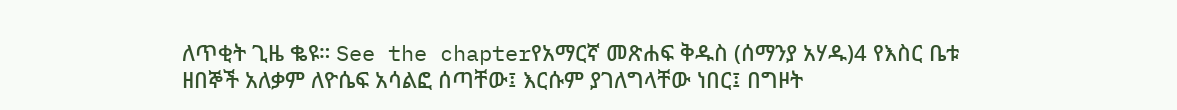ለጥቂት ጊዜ ቈዩ። See the chapterየአማርኛ መጽሐፍ ቅዱስ (ሰማንያ አሃዱ)4 የእስር ቤቱ ዘበኞች አለቃም ለዮሴፍ አሳልፎ ሰጣቸው፤ እርሱም ያገለግላቸው ነበር፤ በግዞት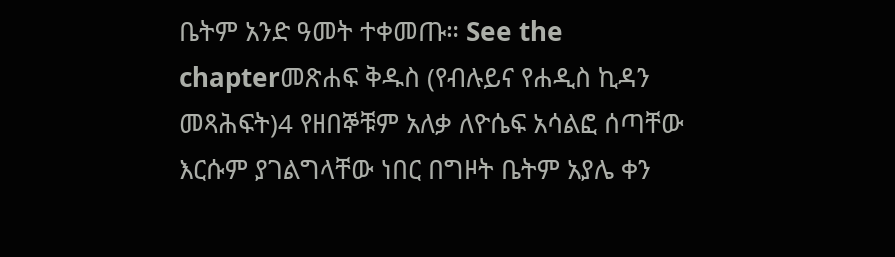ቤትም አንድ ዓመት ተቀመጡ። See the chapterመጽሐፍ ቅዱስ (የብሉይና የሐዲስ ኪዳን መጻሕፍት)4 የዘበኞቹም አለቃ ለዮሴፍ አሳልፎ ሰጣቸው እርሱም ያገልግላቸው ነበር በግዞት ቤትም አያሌ ቀን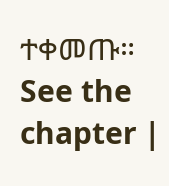ተቀመጡ። See the chapter |